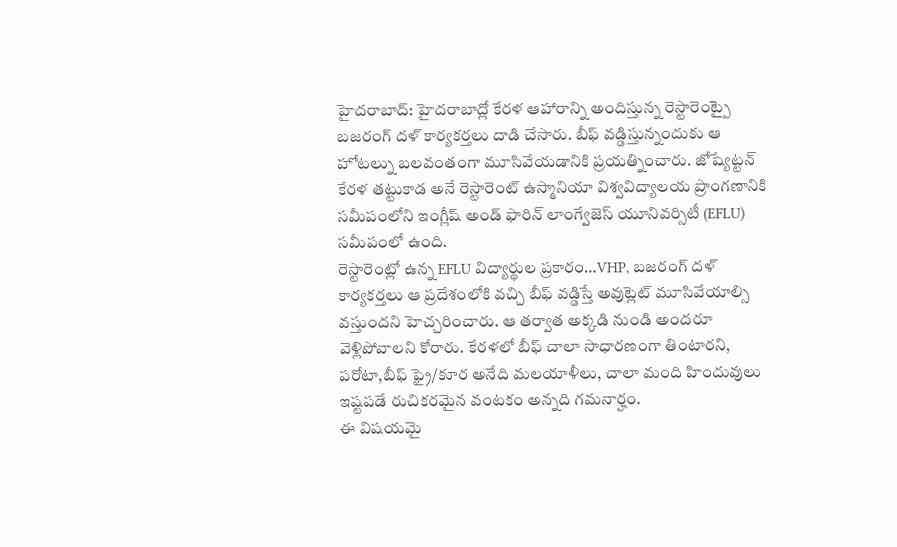హైదరాబాద్: హైదరాబాద్లో కేరళ ఆహారాన్ని అందిస్తున్న రెస్టారెంట్పై బజరంగ్ దళ్ కార్యకర్తలు దాడి చేసారు. బీఫ్ వడ్డిస్తున్నందుకు ఆ హోటల్ను బలవంతంగా మూసివేయడానికి ప్రయత్నించారు. జోష్యేట్టన్ కేరళ తట్టుకాడ అనే రెస్టారెంట్ ఉస్మానియా విశ్వవిద్యాలయ ప్రాంగణానికి సమీపంలోని ఇంగ్లీష్ అండ్ ఫారిన్ లాంగ్వేజెస్ యూనివర్సిటీ (EFLU) సమీపంలో ఉంది.
రెస్టారెంట్లో ఉన్న EFLU విద్యార్థుల ప్రకారం…VHP, బజరంగ్ దళ్ కార్యకర్తలు ఆ ప్రదేశంలోకి వచ్చి బీఫ్ వడ్డిస్తే అవుట్లెట్ మూసివేయాల్సి వస్తుందని హెచ్చరించారు. ఆ తర్వాత అక్కడి నుండి అందరూ వెళ్లిపోవాలని కోరారు. కేరళలో బీఫ్ చాలా సాధారణంగా తింటారని, పరోటా,బీఫ్ ఫ్రై/కూర అనేది మలయాళీలు, చాలా మంది హిందువులు ఇష్టపడే రుచికరమైన వంటకం అన్నది గమనార్హం.
ఈ విషయమై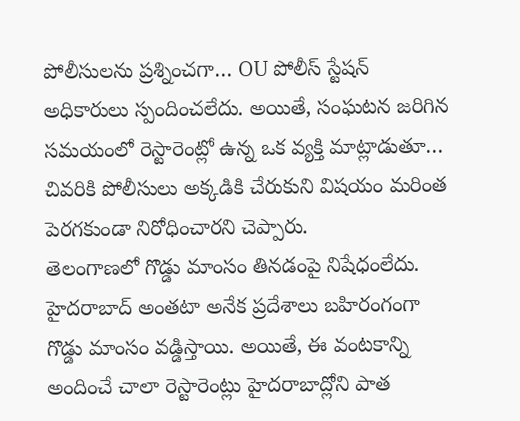పోలీసులను ప్రశ్నించగా… OU పోలీస్ స్టేషన్ అధికారులు స్పందించలేదు. అయితే, సంఘటన జరిగిన సమయంలో రెస్టారెంట్లో ఉన్న ఒక వ్యక్తి మాట్లాడుతూ… చివరికి పోలీసులు అక్కడికి చేరుకుని విషయం మరింత పెరగకుండా నిరోధించారని చెప్పారు.
తెలంగాణలో గొడ్డు మాంసం తినడంపై నిషేధంలేదు. హైదరాబాద్ అంతటా అనేక ప్రదేశాలు బహిరంగంగా గొడ్డు మాంసం వడ్డిస్తాయి. అయితే, ఈ వంటకాన్ని అందించే చాలా రెస్టారెంట్లు హైదరాబాద్లోని పాత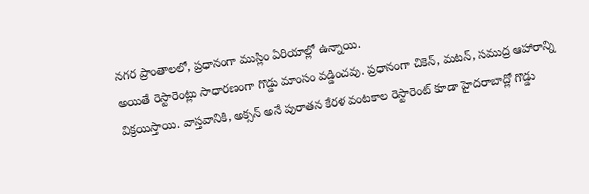నగర ప్రాంతాలలో, ప్రధానంగా ముస్లిం ఏరియాల్లో ఉన్నాయి.
అయితే రెస్టారెంట్లు సాధారణంగా గొడ్డు మాంసం వడ్డించవు. ప్రధానంగా చికెన్, మటన్, సముద్ర ఆహారాన్ని విక్రయిస్తాయి. వాస్తవానికి, అక్సన్ అనే పురాతన కేరళ వంటకాల రెస్టారెంట్ కూడా హైదరాబాద్లో గొడ్డు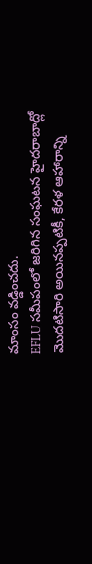మాంసం వడ్డించదు.
EFLU సమీపంలో జరిగిన సంఘటన హైదరాబాద్లో మొదటిసారి అయినప్పటికీ, కేరళ ఆహారాన్ని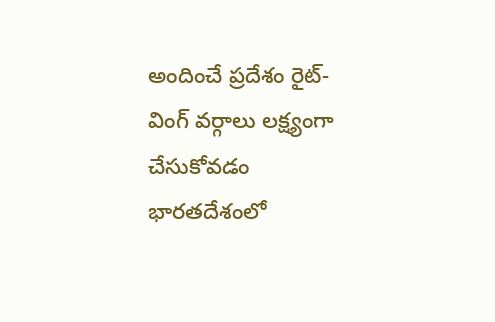అందించే ప్రదేశం రైట్-వింగ్ వర్గాలు లక్ష్యంగా చేసుకోవడం భారతదేశంలో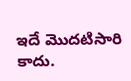ఇదే మొదటిసారి కాదు.